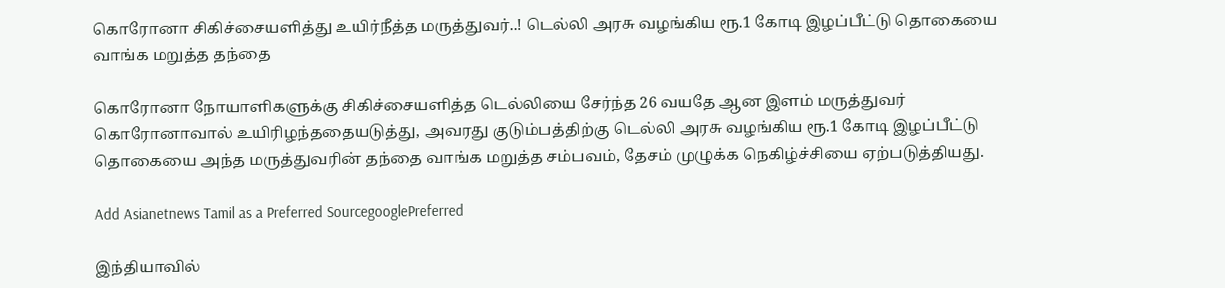கொரோனா சிகிச்சையளித்து உயிர்நீத்த மருத்துவர்..! டெல்லி அரசு வழங்கிய ரூ.1 கோடி இழப்பீட்டு தொகையை வாங்க மறுத்த தந்தை

கொரோனா நோயாளிகளுக்கு சிகிச்சையளித்த டெல்லியை சேர்ந்த 26 வயதே ஆன இளம் மருத்துவர் கொரோனாவால் உயிரிழந்ததையடுத்து, அவரது குடும்பத்திற்கு டெல்லி அரசு வழங்கிய ரூ.1 கோடி இழப்பீட்டு தொகையை அந்த மருத்துவரின் தந்தை வாங்க மறுத்த சம்பவம், தேசம் முழுக்க நெகிழ்ச்சியை ஏற்படுத்தியது.

Add Asianetnews Tamil as a Preferred SourcegooglePreferred

இந்தியாவில்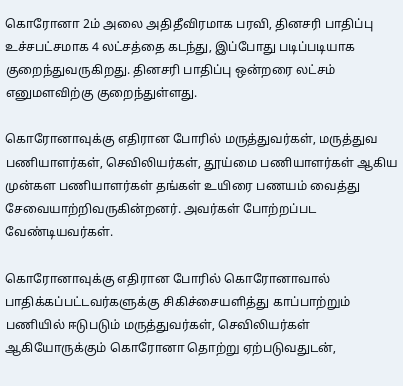கொரோனா 2ம் அலை அதிதீவிரமாக பரவி, தினசரி பாதிப்பு உச்சபட்சமாக 4 லட்சத்தை கடந்து, இப்போது படிப்படியாக குறைந்துவருகிறது. தினசரி பாதிப்பு ஒன்றரை லட்சம் எனுமளவிற்கு குறைந்துள்ளது.

கொரோனாவுக்கு எதிரான போரில் மருத்துவர்கள், மருத்துவ பணியாளர்கள், செவிலியர்கள், தூய்மை பணியாளர்கள் ஆகிய முன்கள பணியாளர்கள் தங்கள் உயிரை பணயம் வைத்து சேவையாற்றிவருகின்றனர். அவர்கள் போற்றப்பட வேண்டியவர்கள்.

கொரோனாவுக்கு எதிரான போரில் கொரோனாவால் பாதிக்கப்பட்டவர்களுக்கு சிகிச்சையளித்து காப்பாற்றும் பணியில் ஈடுபடும் மருத்துவர்கள், செவிலியர்கள் ஆகியோருக்கும் கொரோனா தொற்று ஏற்படுவதுடன்,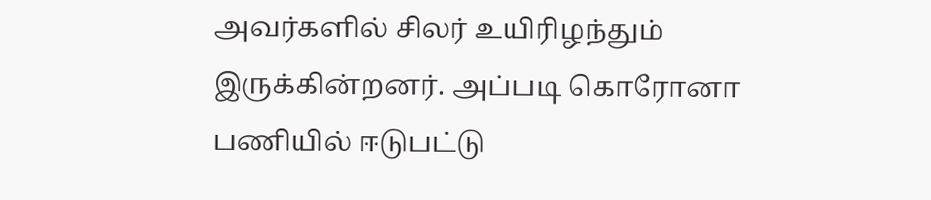அவர்களில் சிலர் உயிரிழந்தும் இருக்கின்றனர். அப்படி கொரோனா பணியில் ஈடுபட்டு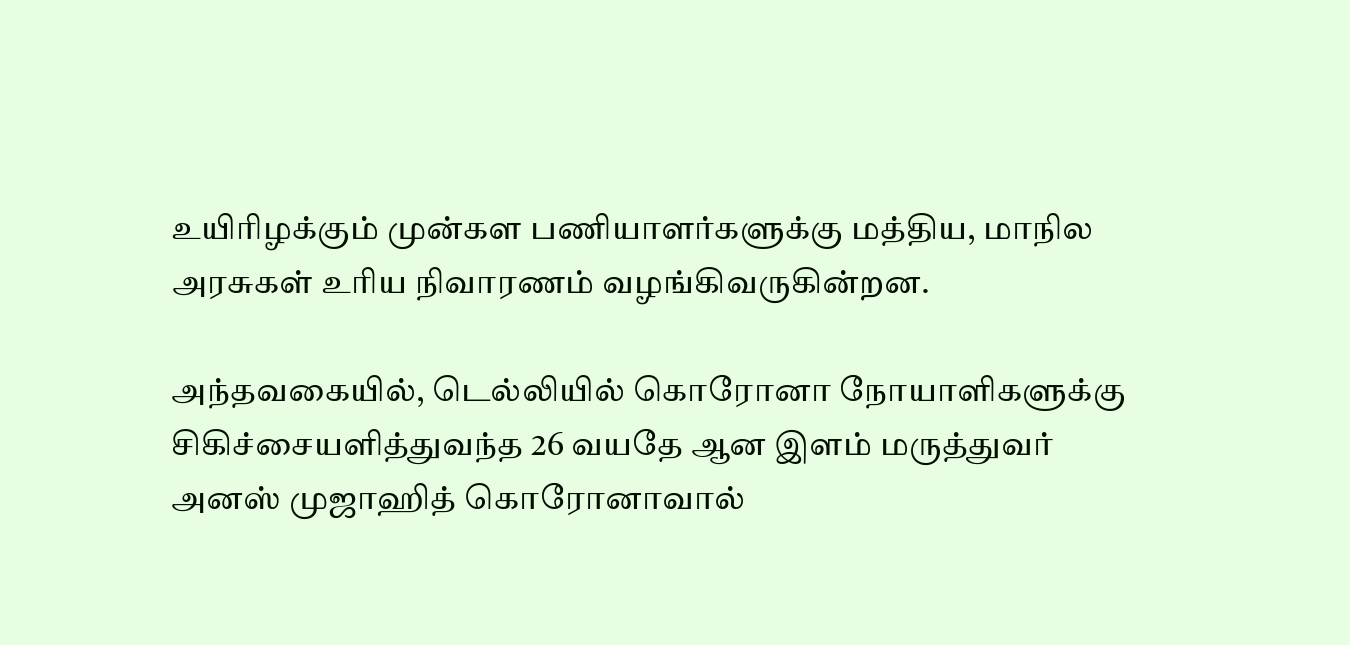உயிரிழக்கும் முன்கள பணியாளர்களுக்கு மத்திய, மாநில அரசுகள் உரிய நிவாரணம் வழங்கிவருகின்றன.

அந்தவகையில், டெல்லியில் கொரோனா நோயாளிகளுக்கு சிகிச்சையளித்துவந்த 26 வயதே ஆன இளம் மருத்துவர் அனஸ் முஜாஹித் கொரோனாவால்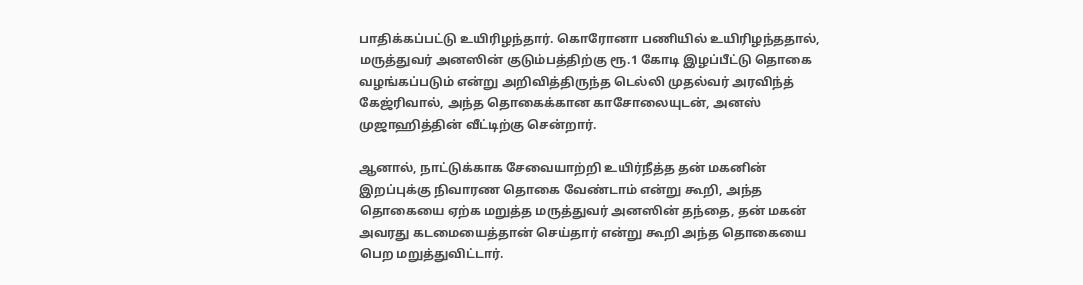பாதிக்கப்பட்டு உயிரிழந்தார். கொரோனா பணியில் உயிரிழந்ததால், மருத்துவர் அனஸின் குடும்பத்திற்கு ரூ.1 கோடி இழப்பீட்டு தொகை வழங்கப்படும் என்று அறிவித்திருந்த டெல்லி முதல்வர் அரவிந்த் கேஜ்ரிவால், அந்த தொகைக்கான காசோலையுடன், அனஸ் முஜாஹித்தின் வீட்டிற்கு சென்றார்.

ஆனால், நாட்டுக்காக சேவையாற்றி உயிர்நீத்த தன் மகனின் இறப்புக்கு நிவாரண தொகை வேண்டாம் என்று கூறி, அந்த தொகையை ஏற்க மறுத்த மருத்துவர் அனஸின் தந்தை, தன் மகன் அவரது கடமையைத்தான் செய்தார் என்று கூறி அந்த தொகையை பெற மறுத்துவிட்டார்.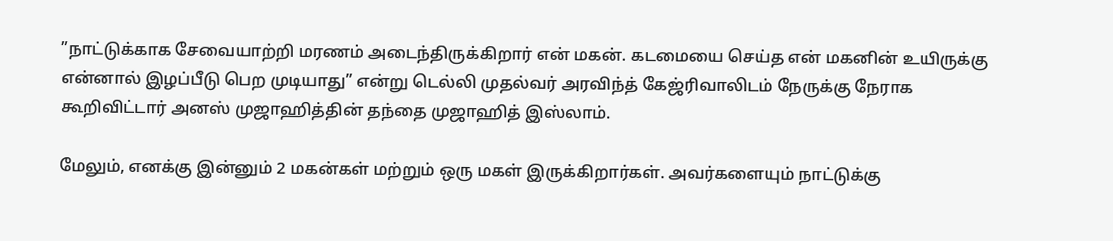”நாட்டுக்காக சேவையாற்றி மரணம் அடைந்திருக்கிறார் என் மகன். கடமையை செய்த என் மகனின் உயிருக்கு என்னால் இழப்பீடு பெற முடியாது” என்று டெல்லி முதல்வர் அரவிந்த் கேஜ்ரிவாலிடம் நேருக்கு நேராக கூறிவிட்டார் அனஸ் முஜாஹித்தின் தந்தை முஜாஹித் இஸ்லாம்.

மேலும், எனக்கு இன்னும் 2 மகன்கள் மற்றும் ஒரு மகள் இருக்கிறார்கள். அவர்களையும் நாட்டுக்கு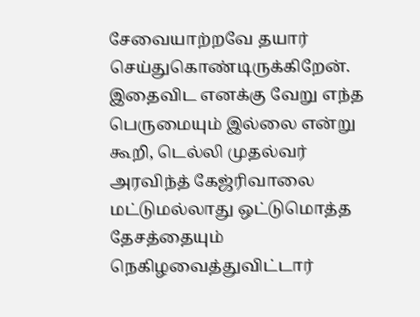சேவையாற்றவே தயார் செய்துகொண்டிருக்கிறேன். இதைவிட எனக்கு வேறு எந்த பெருமையும் இல்லை என்று கூறி, டெல்லி முதல்வர் அரவிந்த் கேஜ்ரிவாலை மட்டுமல்லாது ஒட்டுமொத்த தேசத்தையும் நெகிழவைத்துவிட்டார்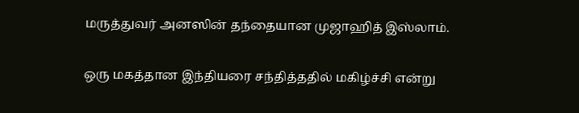மருத்துவர் அனஸின் தந்தையான முஜாஹித் இஸ்லாம்.

ஒரு மகத்தான இந்தியரை சந்தித்ததில் மகிழ்ச்சி என்று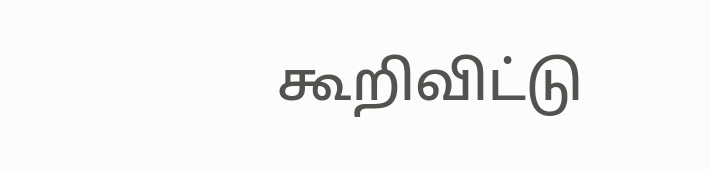கூறிவிட்டு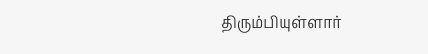திரும்பியுள்ளார்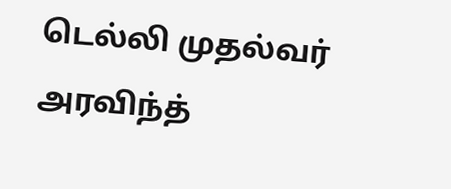டெல்லி முதல்வர் அரவிந்த்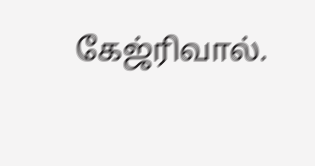கேஜ்ரிவால்.